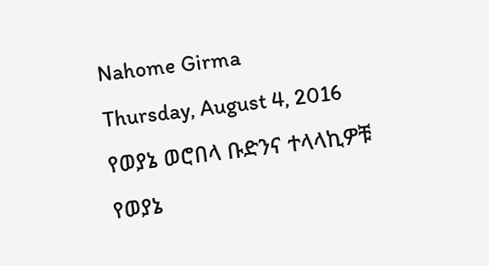Nahome Girma
Thursday, August 4, 2016
የወያኔ ወሮበላ ቡድንና ተላላኪዎቹ
የወያኔ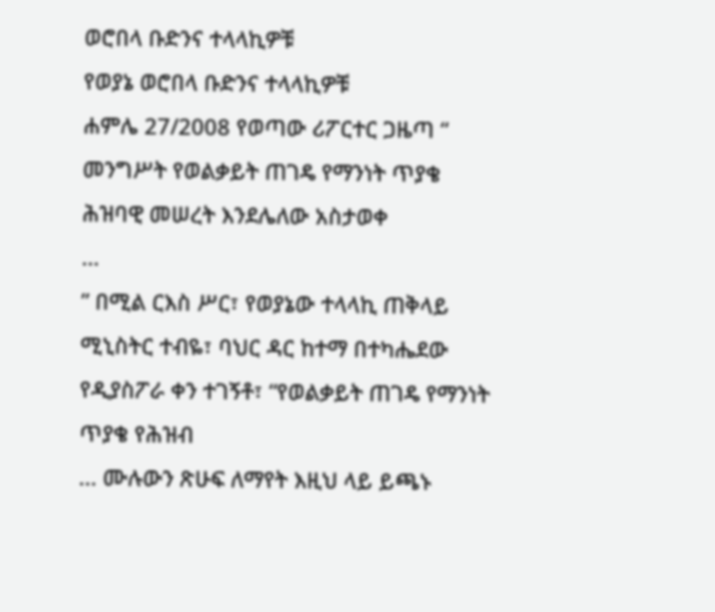ወሮበላ ቡድንና ተላላኪዎቹ
የወያኔ ወሮበላ ቡድንና ተላላኪዎቹ
ሐምሌ 27/2008 የወጣው ሪፖርተር ጋዜጣ “
መንግሥት የወልቃይት ጠገዴ የማንነት ጥያቄ ሕዝባዊ መሠረት እንደሌለው አስታወቀ
…
” በሚል ርእስ ሥር፣ የወያኔው ተላላኪ ጠቅላይ ሚኒስትር ተብዬ፣ ባህር ዳር ከተማ በተካሔደው የዲያስፖራ ቀን ተገኝቶ፣ “የወልቃይት ጠገዴ የማንነት ጥያቄ የሕዝብ
... ሙሉውን ጽሁፍ ለማየት እዚህ ላይ ይጫኑ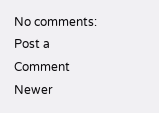No comments:
Post a Comment
Newer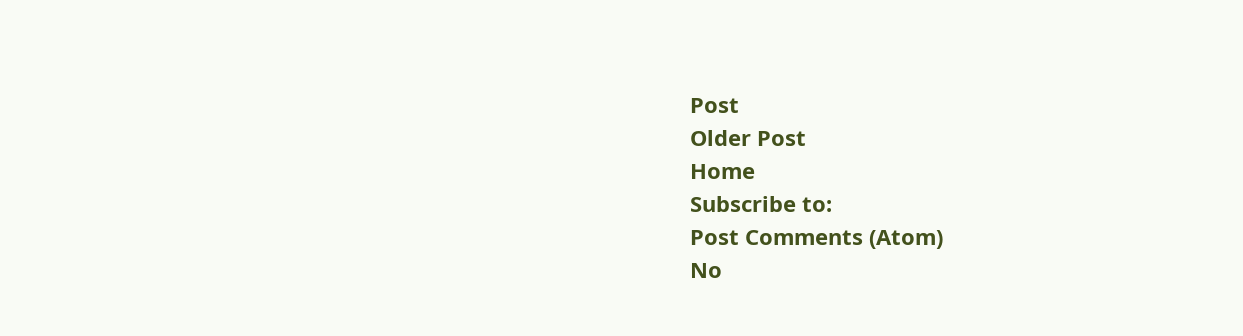Post
Older Post
Home
Subscribe to:
Post Comments (Atom)
No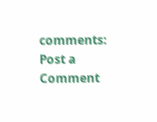comments:
Post a Comment